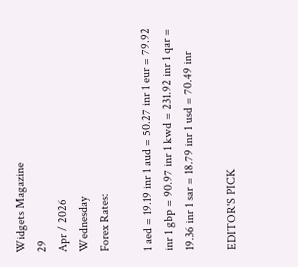Widgets Magazine
29
Apr / 2026
Wednesday
Forex Rates:

1 aed = 19.19 inr 1 aud = 50.27 inr 1 eur = 79.92 inr 1 gbp = 90.97 inr 1 kwd = 231.92 inr 1 qar = 19.36 inr 1 sar = 18.79 inr 1 usd = 70.49 inr

EDITOR'S PICK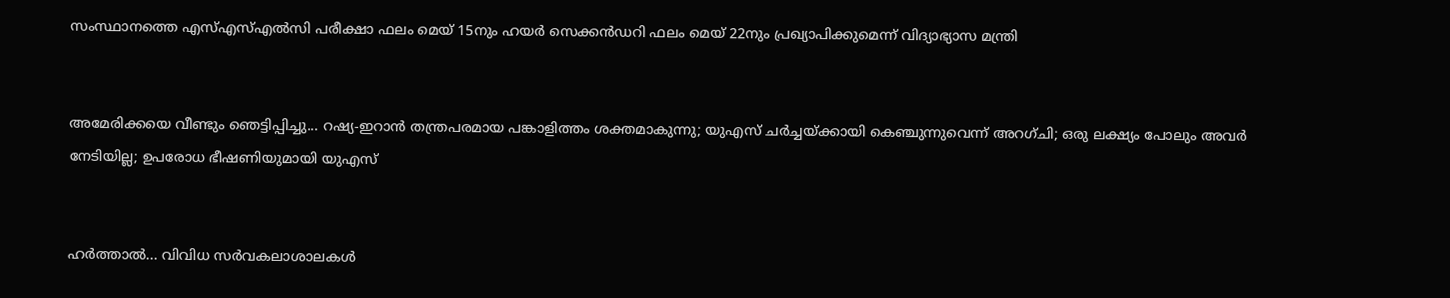സംസ്ഥാനത്തെ എസ്എസ്എൽസി പരീക്ഷാ ഫലം മെയ് 15നും ഹയർ സെക്കൻഡറി ഫലം മെയ് 22നും പ്രഖ്യാപിക്കുമെന്ന് വിദ്യാഭ്യാസ മന്ത്രി


അമേരിക്കയെ വീണ്ടും ഞെട്ടിപ്പിച്ചു... റഷ്യ-ഇറാൻ തന്ത്രപരമായ പങ്കാളിത്തം ശക്തമാകുന്നു; യുഎസ് ചർച്ചയ്ക്കായി കെഞ്ചുന്നുവെന്ന് അറഗ്ചി; ഒരു ലക്ഷ്യം പോലും അവർ നേടിയില്ല; ഉപരോധ ഭീഷണിയുമായി യുഎസ്


ഹര്‍ത്താല്‍... വിവിധ സർവകലാശാലകൾ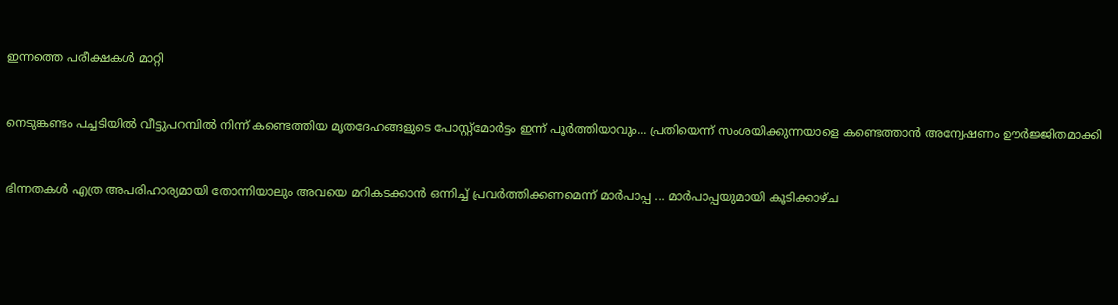ഇന്നത്തെ പരീക്ഷകൾ മാറ്റി


നെടുങ്കണ്ടം പച്ചടിയിൽ വീട്ടുപറമ്പിൽ നിന്ന് കണ്ടെത്തിയ മൃതദേഹങ്ങളുടെ പോസ്റ്റ്മോർട്ടം ഇന്ന് പൂർത്തിയാവും... പ്രതിയെന്ന് സംശയിക്കുന്നയാളെ കണ്ടെത്താൻ അന്വേഷണം ഊർജ്ജിതമാക്കി


ഭിന്നതകൾ എത്ര അപരിഹാര്യമായി തോന്നിയാലും അവയെ മറികടക്കാൻ ഒന്നിച്ച്‌ പ്രവർത്തിക്കണമെന്ന് മാർപാപ്പ ... മാർപാപ്പയുമായി കൂടിക്കാഴ്‌ച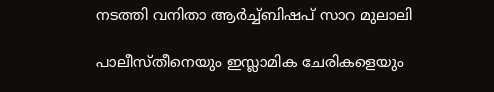നടത്തി വനിതാ ആർച്ച്‌ബിഷപ് സാറ മുലാലി

പാലീസ്തീനെയും ഇസ്ലാമിക ചേരികളെയും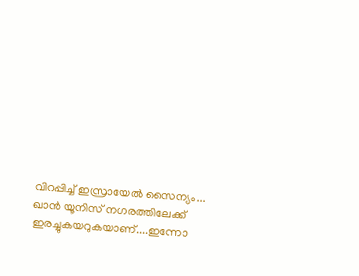വിറപ്പിച്ച് ഇസ്രായേല്‍ സൈന്യം... ഖാന്‍ യൂനിസ് നഗരത്തിലേക്ക് ഇരച്ചുകയറുകയാണ്....ഇന്നോ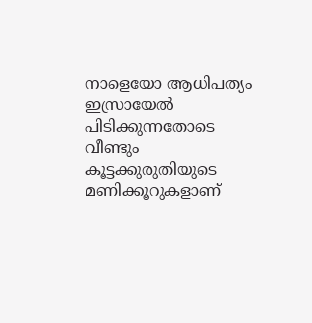നാളെയോ ആധിപത്യം ഇസ്രായേല്‍ പിടിക്കുന്നതോടെ വീണ്ടും കൂട്ടക്കുരുതിയുടെ മണിക്കൂറുകളാണ്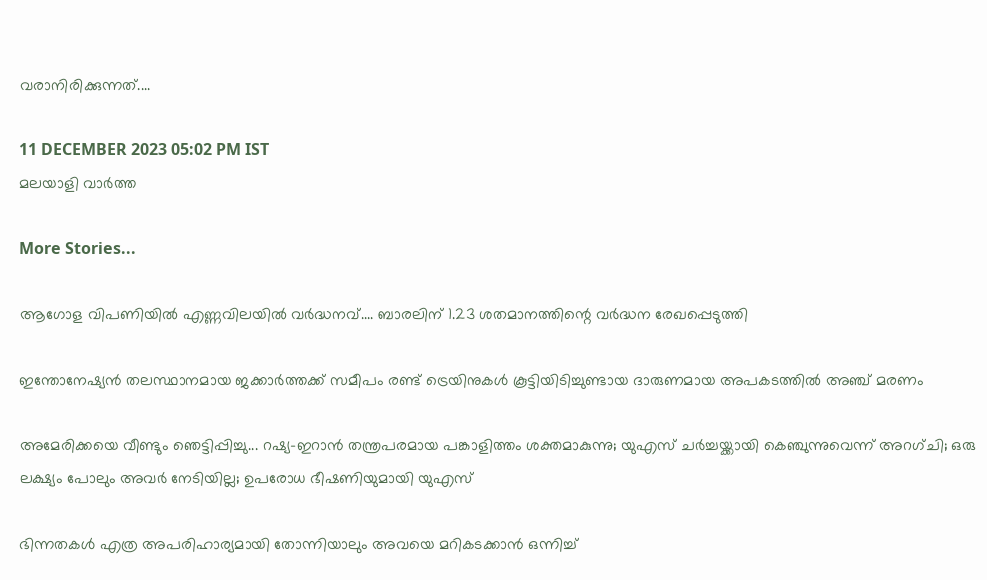വരാനിരിക്കുന്നത്....

11 DECEMBER 2023 05:02 PM IST
മലയാളി വാര്‍ത്ത

More Stories...

ആഗോള വിപണിയില്‍ എണ്ണവിലയിൽ വർദ്ധനവ്.... ബാരലിന് 1.23 ശതമാനത്തിന്റെ വര്‍ദ്ധന രേഖപ്പെടുത്തി

ഇന്തോനേഷ്യൻ തലസ്ഥാനമായ ജക്കാർത്തക്ക് സമീപം രണ്ട് ട്രെയിനുകൾ കൂട്ടിയിടിച്ചുണ്ടായ ദാരുണമായ അപകടത്തിൽ അഞ്ച് മരണം

അമേരിക്കയെ വീണ്ടും ഞെട്ടിപ്പിച്ചു... റഷ്യ-ഇറാൻ തന്ത്രപരമായ പങ്കാളിത്തം ശക്തമാകുന്നു; യുഎസ് ചർച്ചയ്ക്കായി കെഞ്ചുന്നുവെന്ന് അറഗ്ചി; ഒരു ലക്ഷ്യം പോലും അവർ നേടിയില്ല; ഉപരോധ ഭീഷണിയുമായി യുഎസ്

ഭിന്നതകൾ എത്ര അപരിഹാര്യമായി തോന്നിയാലും അവയെ മറികടക്കാൻ ഒന്നിച്ച്‌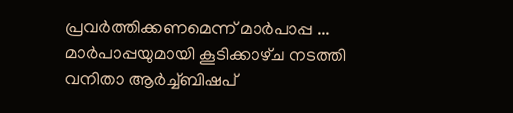പ്രവർത്തിക്കണമെന്ന് മാർപാപ്പ ... മാർപാപ്പയുമായി കൂടിക്കാഴ്‌ച നടത്തി വനിതാ ആർച്ച്‌ബിഷപ്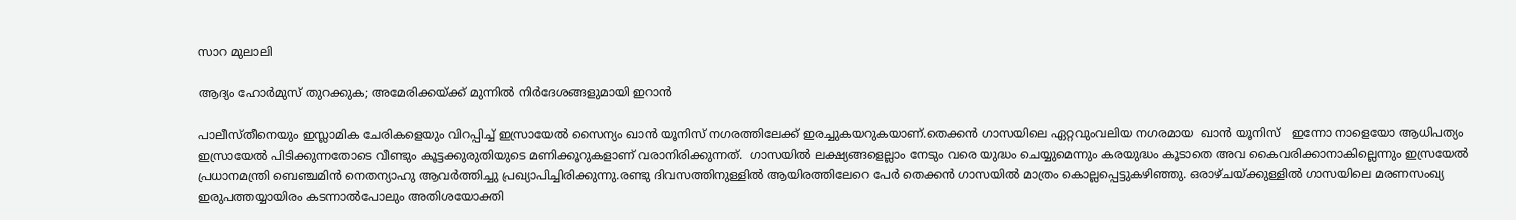സാറ മുലാലി

ആദ്യം ഹോര്‍മുസ് തുറക്കുക; അമേരിക്കയ്ക്ക് മുന്നില്‍ നിര്‍ദേശങ്ങളുമായി ഇറാന്‍

പാലീസ്തീനെയും ഇസ്ലാമിക ചേരികളെയും വിറപ്പിച്ച് ഇസ്രായേല്‍ സൈന്യം ഖാന്‍ യൂനിസ് നഗരത്തിലേക്ക് ഇരച്ചുകയറുകയാണ്.തെക്കന്‍ ഗാസയിലെ ഏറ്റവുംവലിയ നഗരമായ  ഖാന്‍ യൂനിസ്   ഇന്നോ നാളെയോ ആധിപത്യം ഇസ്രായേല്‍ പിടിക്കുന്നതോടെ വീണ്ടും കൂട്ടക്കുരുതിയുടെ മണിക്കൂറുകളാണ് വരാനിരിക്കുന്നത്.  ഗാസയില്‍ ലക്ഷ്യങ്ങളെല്ലാം നേടും വരെ യുദ്ധം ചെയ്യുമെന്നും കരയുദ്ധം കൂടാതെ അവ കൈവരിക്കാനാകില്ലെന്നും ഇസ്രയേല്‍ പ്രധാനമന്ത്രി ബെഞ്ചമിന്‍ നെതന്യാഹു ആവര്‍ത്തിച്ചു പ്രഖ്യാപിച്ചിരിക്കുന്നു.രണ്ടു ദിവസത്തിനുള്ളില്‍ ആയിരത്തിലേറെ പേര്‍ തെക്കന്‍ ഗാസയില്‍ മാത്രം കൊല്ലപ്പെട്ടുകഴിഞ്ഞു. ഒരാഴ്ചയ്ക്കുള്ളില്‍ ഗാസയിലെ മരണസംഖ്യ ഇരുപത്തയ്യായിരം കടന്നാല്‍പോലും അതിശയോക്തി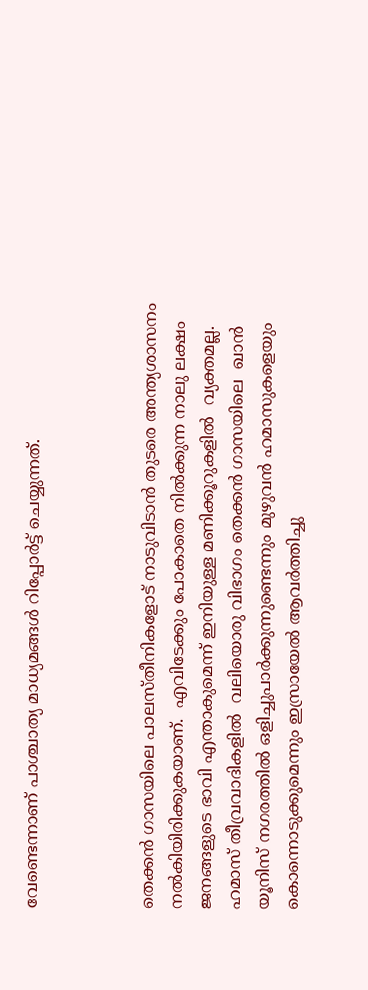വേണ്ടെന്നാണ് പാശ്ചാത്യ മാധ്യമങ്ങള്‍ റിപ്പോര്‍ട്ട് ചെയ്യുന്നത്.



തെക്കന്‍ ഗാസയിലെ പാലസ്തീനികളോട് നാടുവിടാന്‍ തുടരെ അന്ത്യശാസനം നല്‍കിയിരിക്കുകയാണ്.  എവിടേക്കും പോകാതെ നില്‍ക്കുന്ന നാലു ലക്ഷം ജനങ്ങളുടെ ഭാവി എന്താകുമെന്ന് ഇനിയുള്ള മണിക്കൂറുകളില്‍  വ്യക്തമല്ല. ഹമാസ് തീവ്രവാദികളില്‍  വലിയൊരു വിഭാഗം തെക്കന്‍ ഗാസയിലെ  ഖാന്‍ യൂനിസ് നഗരത്തില്‍ ഒളിച്ചുപാര്‍ക്കുന്നുണ്ടെന്നും മുഴുവന്‍ ഹമാസുകളെയും കൊന്നൊടുക്കുമെന്നും ഇസ്രായേല്‍ ആവര്‍ത്തിച്ചു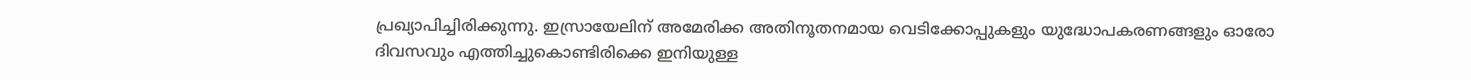പ്രഖ്യാപിച്ചിരിക്കുന്നു. ഇസ്രായേലിന് അമേരിക്ക അതിനൂതനമായ വെടിക്കോപ്പുകളും യുദ്ധോപകരണങ്ങളും ഓരോ ദിവസവും എത്തിച്ചുകൊണ്ടിരിക്കെ ഇനിയുള്ള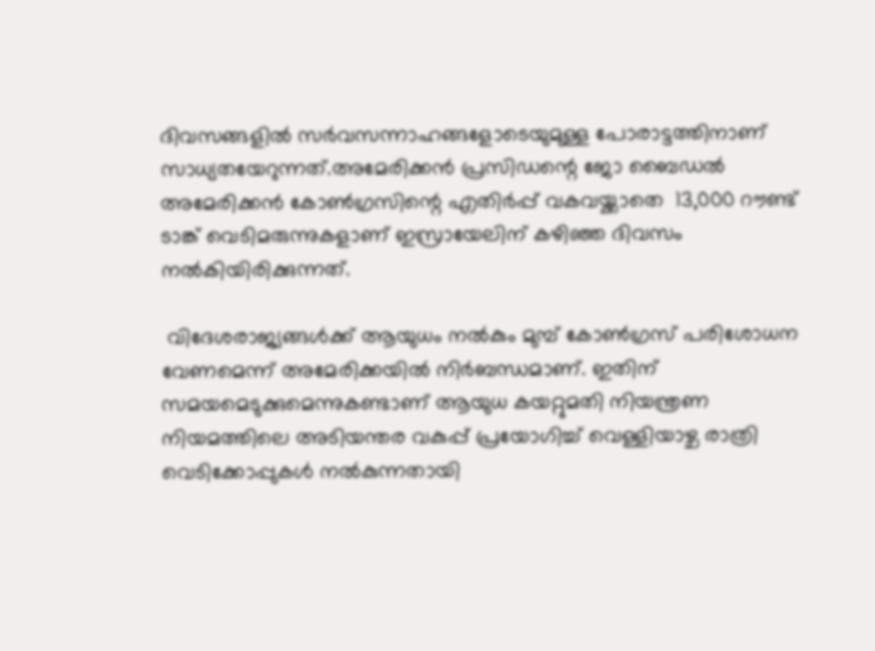ദിവസങ്ങളില്‍ സര്‍വസന്നാഹങ്ങളോടെയുമുള്ള പോരാട്ടത്തിനാണ് സാധ്യതയേറുന്നത്.അമേരിക്കന്‍ പ്രസിഡന്റെ ജോ ബൈഡല്‍ അമേരിക്കന്‍ കോണ്‍ഗ്രസിന്റെ എതിര്‍പ്പ് വകവയ്ക്കാതെ  13,000 റൗണ്ട് ടാങ്ക് വെടിമരുന്നുകളാണ് ഇസ്രായേലിന് കഴിഞ്ഞ ദിവസം നല്‍കിയിരിക്കുന്നത്.

 വിദേശരാജ്യങ്ങള്‍ക്ക് ആയുധം നല്‍കും മുമ്പ് കോണ്‍ഗ്രസ് പരിശോധന വേണമെന്ന് അമേരിക്കയില്‍ നിര്‍ബന്ധമാണ്. ഇതിന് സമയമെടുക്കുമെന്നുകണ്ടാണ് ആയുധ കയറ്റുമതി നിയന്ത്രണ നിയമത്തിലെ അടിയന്തര വകുപ്പ് പ്രയോഗിച്ച് വെള്ളിയാഴ്ച രാത്രി   വെടിക്കോപ്പുകള്‍ നല്‍കുന്നതായി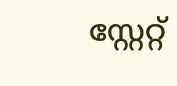സ്റ്റേറ്റ്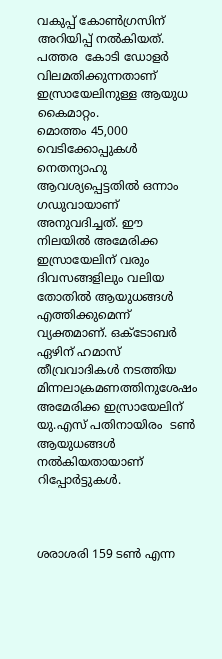വകുപ്പ് കോണ്‍ഗ്രസിന് അറിയിപ്പ് നല്‍കിയത്. പത്തര  കോടി ഡോളര്‍ വിലമതിക്കുന്നതാണ്  ഇസ്രായേലിനുള്ള ആയുധ കൈമാറ്റം.
മൊത്തം 45,000 വെടിക്കോപ്പുകള്‍ നെതന്യാഹു ആവശ്യപ്പെട്ടതില്‍ ഒന്നാം ഗഡുവായാണ് അനുവദിച്ചത്. ഈ നിലയില്‍ അമേരിക്ക ഇസ്രായേലിന് വരും ദിവസങ്ങളിലും വലിയ തോതില്‍ ആയുധങ്ങള്‍ എത്തിക്കുമെന്ന് വ്യക്തമാണ്. ഒക്ടോബര്‍ ഏഴിന് ഹമാസ് തീവ്രവാദികള്‍ നടത്തിയ മിന്നലാക്രമണത്തിനുശേഷം അമേരിക്ക ഇസ്രായേലിന് യു.എസ് പതിനായിരം  ടണ്‍ ആയുധങ്ങള്‍ നല്‍കിയതായാണ് റിപ്പോര്‍ട്ടുകള്‍.



ശരാശരി 159 ടണ്‍ എന്ന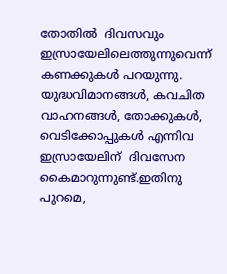തോതില്‍  ദിവസവും ഇസ്രായേലിലെത്തുന്നുവെന്ന് കണക്കുകള്‍ പറയുന്നു. യുദ്ധവിമാനങ്ങള്‍, കവചിത വാഹനങ്ങള്‍, തോക്കുകള്‍, വെടിക്കോപ്പുകള്‍ എന്നിവ ഇസ്രായേലിന്  ദിവസേന കൈമാറുന്നുണ്ട്.ഇതിനു പുറമെ,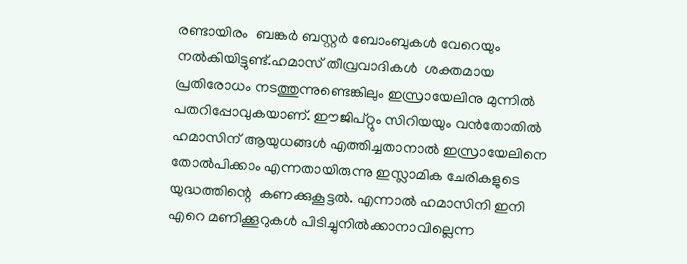രണ്ടായിരം  ബങ്കര്‍ ബസ്റ്റര്‍ ബോംബുകള്‍ വേറെയും നല്‍കിയിട്ടുണ്ട്.ഹമാസ് തീവ്രവാദികള്‍  ശക്തമായ  പ്രതിരോധം നടത്തുന്നുണ്ടെങ്കിലും ഇസ്രായേലിനു മുന്നില്‍ പതറിപ്പോവുകയാണ്. ഈജിപ്റ്റും സിറിയയും വന്‍തോതില്‍ ഹമാസിന് ആയുധങ്ങള്‍ എത്തിച്ചതാനാല്‍ ഇസ്രായേലിനെ തോല്‍പിക്കാം എന്നതായിരുന്നു ഇസ്ലാമിക ചേരികളുടെ യുദ്ധത്തിന്റെ  കണക്കുകൂട്ടല്‍. എന്നാല്‍ ഹമാസിനി ഇനി എറെ മണിക്കൂറുകള്‍ പിടിച്ചുനില്‍ക്കാനാവില്ലെന്ന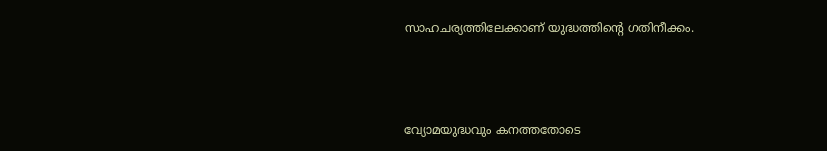സാഹചര്യത്തിലേക്കാണ് യുദ്ധത്തിന്റെ ഗതിനീക്കം.



വ്യോമയുദ്ധവും കനത്തതോടെ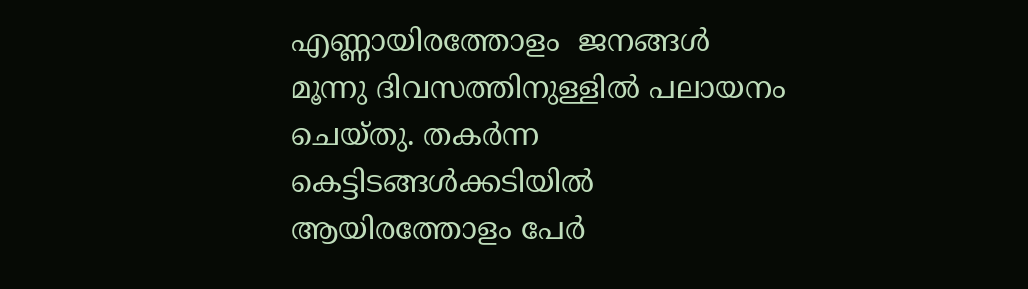എണ്ണായിരത്തോളം  ജനങ്ങള്‍ മൂന്നു ദിവസത്തിനുള്ളില്‍ പലായനം ചെയ്തു. തകര്‍ന്ന കെട്ടിടങ്ങള്‍ക്കടിയില്‍ ആയിരത്തോളം പേര്‍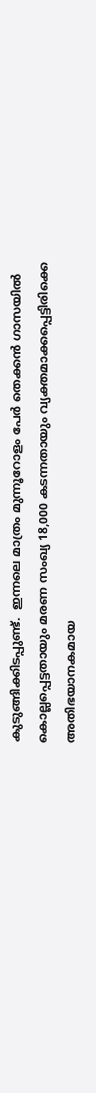കുടുങ്ങിക്കിടപ്പുണ്ട്.  ഇന്നലെ മാത്രം മുന്നൂറോളം പേര്‍ തെക്കന്‍ ഗാസയില്‍ കൊല്ലപ്പെട്ടതായും മരണ സംഖ്യ 18,000 കടന്നതായും വ്യക്തമാക്കപ്പെട്ടിരിക്കെ അതിഭയാനകമായ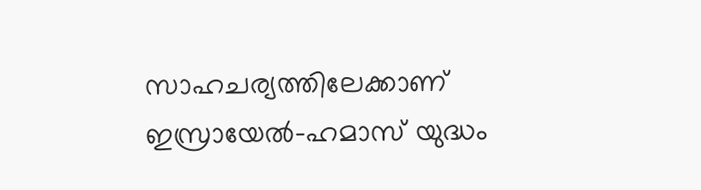സാഹചര്യത്തിലേക്കാണ് ഇസ്രായേല്‍-ഹമാസ് യുദ്ധം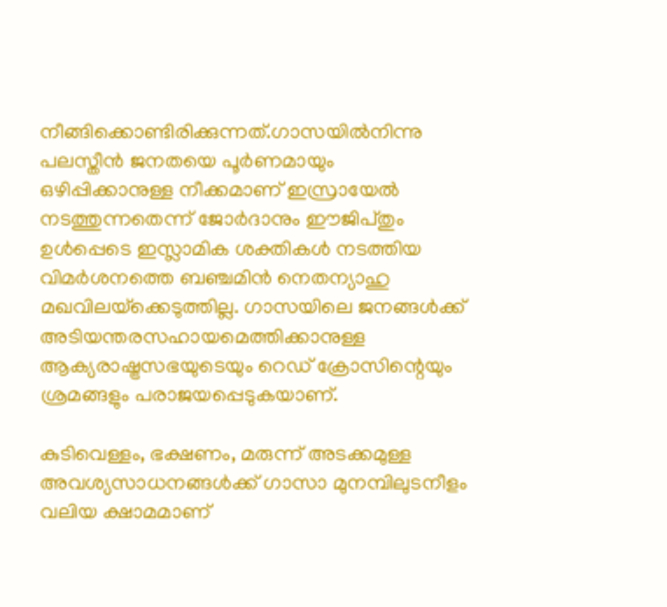നീങ്ങിക്കൊണ്ടിരിക്കുന്നത്.ഗാസയില്‍നിന്നു പലസ്തീന്‍ ജനതയെ പൂര്‍ണമായും ഒഴിപ്പിക്കാനുള്ള നീക്കമാണ് ഇസ്രായേല്‍ നടത്തുന്നതെന്ന് ജോര്‍ദാനും ഈജിപ്തും ഉള്‍പ്പെടെ ഇസ്ലാമിക ശക്തികള്‍ നടത്തിയ വിമര്‍ശനത്തെ ബഞ്ചമിന്‍ നെതന്യാഹു മഖവിലയ്‌ക്കെടുത്തില്ല. ഗാസയിലെ ജനങ്ങള്‍ക്ക് അടിയന്തരസഹായമെത്തിക്കാനുള്ള ആക്യരാഷ്ട്രസഭയുടെയും റെഡ് ക്രോസിന്റെയും ശ്രമങ്ങളും പരാജയപ്പെടുകയാണ്.

കുടിവെള്ളം, ഭക്ഷണം, മരുന്ന് അടക്കമുള്ള അവശ്യസാധനങ്ങള്‍ക്ക് ഗാസാ മുനമ്പിലുടനീളം വലിയ ക്ഷാമമാണ്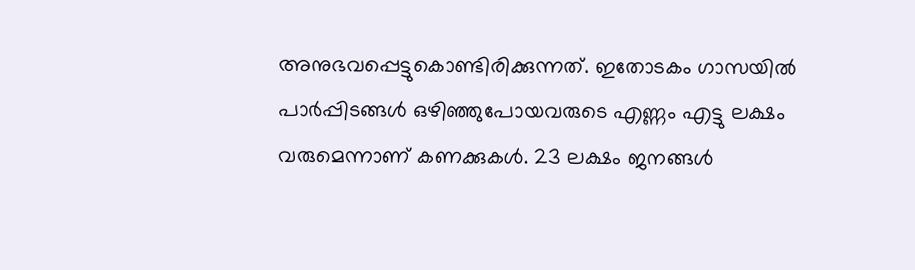അനുഭവപ്പെട്ടുകൊണ്ടിരിക്കുന്നത്. ഇതോടകം ഗാസയില്‍ പാര്‍പ്പിടങ്ങള്‍ ഒഴിഞ്ഞുപോയവരുടെ എണ്ണം എട്ടു ലക്ഷം വരുമെന്നാണ് കണക്കുകള്‍. 23 ലക്ഷം ജനങ്ങള്‍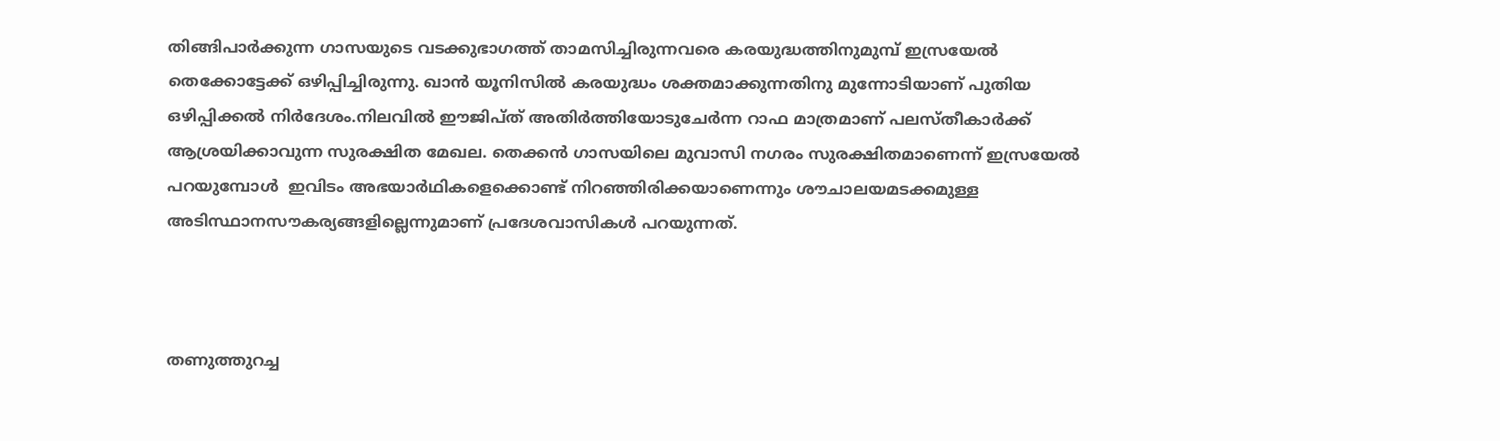തിങ്ങിപാര്‍ക്കുന്ന ഗാസയുടെ വടക്കുഭാഗത്ത് താമസിച്ചിരുന്നവരെ കരയുദ്ധത്തിനുമുമ്പ് ഇസ്രയേല്‍ തെക്കോട്ടേക്ക് ഒഴിപ്പിച്ചിരുന്നു. ഖാന്‍ യൂനിസില്‍ കരയുദ്ധം ശക്തമാക്കുന്നതിനു മുന്നോടിയാണ് പുതിയ ഒഴിപ്പിക്കല്‍ നിര്‍ദേശം.നിലവില്‍ ഈജിപ്ത് അതിര്‍ത്തിയോടുചേര്‍ന്ന റാഫ മാത്രമാണ് പലസ്തീകാര്‍ക്ക് ആശ്രയിക്കാവുന്ന സുരക്ഷിത മേഖല. തെക്കന്‍ ഗാസയിലെ മുവാസി നഗരം സുരക്ഷിതമാണെന്ന് ഇസ്രയേല്‍ പറയുമ്പോള്‍  ഇവിടം അഭയാര്‍ഥികളെക്കൊണ്ട് നിറഞ്ഞിരിക്കയാണെന്നും ശൗചാലയമടക്കമുള്ള അടിസ്ഥാനസൗകര്യങ്ങളില്ലെന്നുമാണ് പ്രദേശവാസികള്‍ പറയുന്നത്.



തണുത്തുറച്ച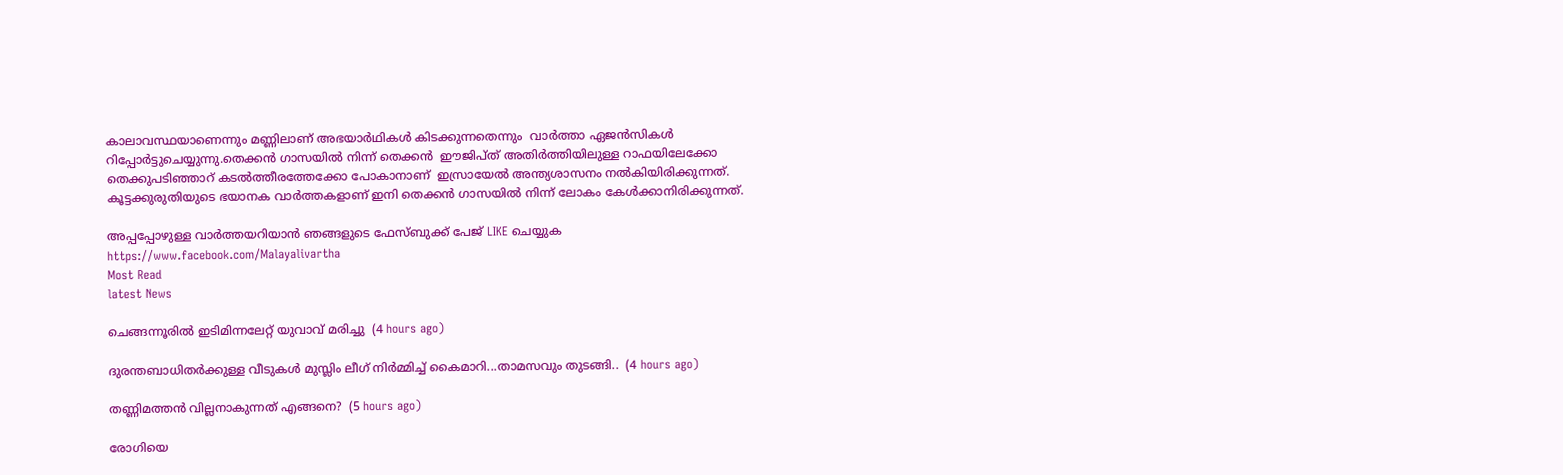കാലാവസ്ഥയാണെന്നും മണ്ണിലാണ് അഭയാര്‍ഥികള്‍ കിടക്കുന്നതെന്നും  വാര്‍ത്താ ഏജന്‍സികള്‍ റിപ്പോര്‍ട്ടുചെയ്യുന്നു.തെക്കന്‍ ഗാസയില്‍ നിന്ന് തെക്കന്‍  ഈജിപ്ത് അതിര്‍ത്തിയിലുള്ള റാഫയിലേക്കോ തെക്കുപടിഞ്ഞാറ് കടല്‍ത്തീരത്തേക്കോ പോകാനാണ്  ഇസ്രായേല്‍ അന്ത്യശാസനം നല്‍കിയിരിക്കുന്നത്. കൂട്ടക്കുരുതിയുടെ ഭയാനക വാര്‍ത്തകളാണ് ഇനി തെക്കന്‍ ഗാസയില്‍ നിന്ന് ലോകം കേള്‍ക്കാനിരിക്കുന്നത്.

അപ്പപ്പോഴുള്ള വാര്‍ത്തയറിയാന്‍ ഞങ്ങളുടെ ഫേസ്‌ബുക്ക്‌ പേജ് LIKE ചെയ്യുക
https://www.facebook.com/Malayalivartha
Most Read
latest News

ചെങ്ങന്നൂരിൽ ഇടിമിന്നലേറ്റ് യുവാവ് മരിച്ചു  (4 hours ago)

ദുരന്തബാധിതര്‍ക്കുള്ള വീടുകള്‍ മുസ്ലിം ലീഗ് നിര്‍മ്മിച്ച് കൈമാറി...താമസവും തുടങ്ങി..  (4 hours ago)

തണ്ണിമത്തൻ വില്ലനാകുന്നത് എങ്ങനെ?  (5 hours ago)

രോഗിയെ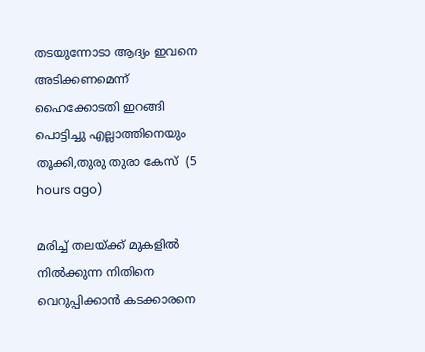തടയുന്നോടാ ആദ്യം ഇവനെ അടിക്കണമെന്ന് ഹൈക്കോടതി ഇറങ്ങി പൊട്ടിച്ചു എല്ലാത്തിനെയും തൂക്കി,തുരു തുരാ കേസ്  (5 hours ago)

മരിച്ച് തലയ്ക്ക് മുകളിൽ നിൽക്കുന്ന നിതിനെ വെറുപ്പിക്കാൻ കടക്കാരനെ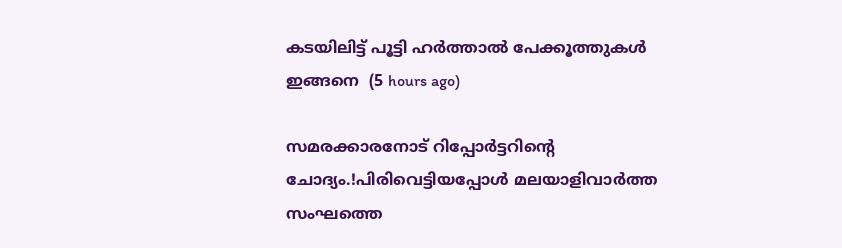കടയിലിട്ട് പൂട്ടി ഹർത്താൽ പേക്കൂത്തുകൾ ഇങ്ങനെ  (5 hours ago)

സമരക്കാരനോട് റിപ്പോർട്ടറിന്റെ ചോദ്യം.!പിരിവെട്ടിയപ്പോൾ മലയാളിവാർത്ത സംഘത്തെ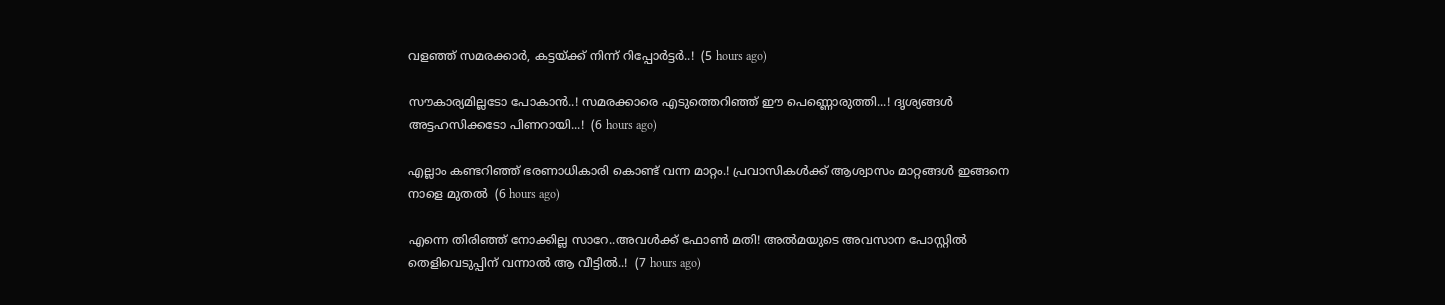വളഞ്ഞ് സമരക്കാർ, കട്ടയ്ക്ക് നിന്ന് റിപ്പോർട്ടർ..!  (5 hours ago)

സൗകാര്യമില്ലടോ പോകാന്‍..! സമരക്കാരെ എടുത്തെറിഞ്ഞ് ഈ പെണ്ണൊരുത്തി...! ദൃശ്യങ്ങൾ അട്ടഹസിക്കടോ പിണറായി...!  (6 hours ago)

എല്ലാം കണ്ടറിഞ്ഞ് ഭരണാധികാരി കൊണ്ട് വന്ന മാറ്റം.! പ്രവാസികൾക്ക് ആശ്വാസം മാറ്റങ്ങൾ ഇങ്ങനെ നാളെ മുതൽ  (6 hours ago)

എന്നെ തിരിഞ്ഞ് നോക്കില്ല സാറേ..അവൾക്ക് ഫോൺ മതി! അൽമയുടെ അവസാന പോസ്റ്റിൽ തെളിവെടുപ്പിന് വന്നാൽ ആ വീട്ടിൽ..!  (7 hours ago)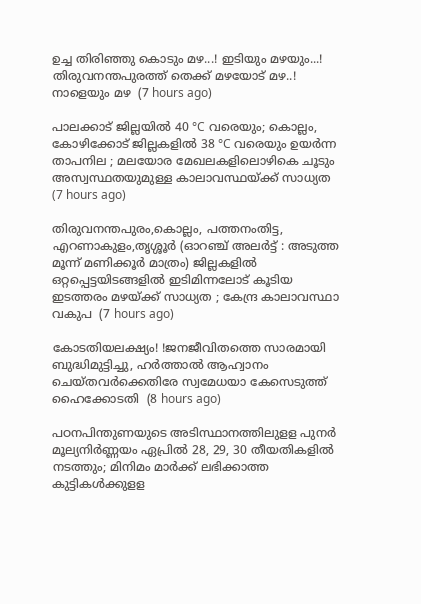ഉച്ച തിരിഞ്ഞു കൊടും മഴ...! ഇടിയും മഴയും...! തിരുവനന്തപുരത്ത് തെക്ക് മഴയോട് മഴ..! നാളെയും മഴ  (7 hours ago)

പാലക്കാട് ജില്ലയിൽ 40 °C വരെയും; കൊല്ലം, കോഴിക്കോട് ജില്ലകളിൽ 38 °C വരെയും ഉയർന്ന താപനില ; മലയോര മേഖലകളിലൊഴികെ ചൂടും അസ്വസ്ഥതയുമുള്ള കാലാവസ്ഥയ്ക്ക് സാധ്യത  (7 hours ago)

തിരുവനന്തപുരം,കൊല്ലം, പത്തനംതിട്ട, എറണാകുളം,തൃശ്ശൂർ (ഓറഞ്ച് അലർട്ട് : അടുത്ത മൂന്ന്‌ മണിക്കൂർ മാത്രം) ജില്ലകളിൽ ഒറ്റപ്പെട്ടയിടങ്ങളിൽ ഇടിമിന്നലോട് കൂടിയ ഇടത്തരം മഴയ്ക്ക് സാധ്യത ; കേന്ദ്ര കാലാവസ്ഥാ വകുപ  (7 hours ago)

കോടതിയലക്ഷ്യം! !ജനജീവിതത്തെ സാരമായി ബുദ്ധിമുട്ടിച്ചു, ഹർത്താൽ ആഹ്വാനം ചെയ്തവർക്കെതിരേ സ്വമേധയാ കേസെടുത്ത് ഹൈക്കോടതി  (8 hours ago)

പഠനപിന്തുണയുടെ അടിസ്ഥാനത്തിലുളള പുനർ മൂല്യനിർണ്ണയം ഏപ്രിൽ 28, 29, 30 തീയതികളിൽ നടത്തും; മിനിമം മാർക്ക് ലഭിക്കാത്ത കുട്ടികൾക്കുളള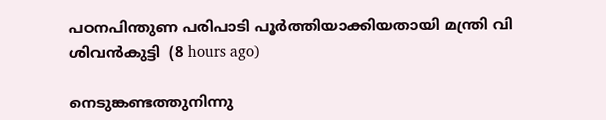പഠനപിന്തുണ പരിപാടി പൂർത്തിയാക്കിയതായി മന്ത്രി വി ശിവൻകുട്ടി  (8 hours ago)

നെടുങ്കണ്ടത്തുനിന്നു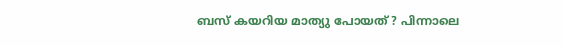ബസ് കയറിയ മാത്യു പോയത് ? പിന്നാലെ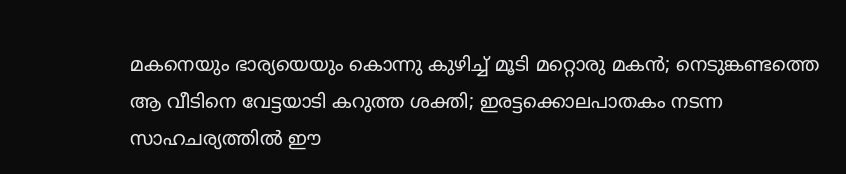മകനെയും ഭാര്യയെയും കൊന്നു കുഴിച്ച് മൂടി മറ്റൊരു മകൻ; നെടുങ്കണ്ടത്തെ ആ വീടിനെ വേട്ടയാടി കറുത്ത ശക്തി; ഇരട്ടക്കൊലപാതകം നടന്ന സാഹചര്യത്തിൽ ഈ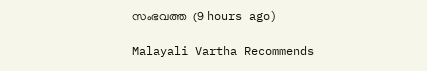സംഭവത്ത  (9 hours ago)

Malayali Vartha Recommends